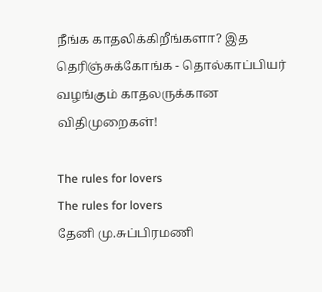நீங்க காதலிக்கிறீங்களா? இத தெரிஞ்சுக்கோங்க - தொல்காப்பியர் வழங்கும் காதலருக்கான விதிமுறைகள்!

The rules for lovers
The rules for lovers
தேனி மு.சுப்பிரமணி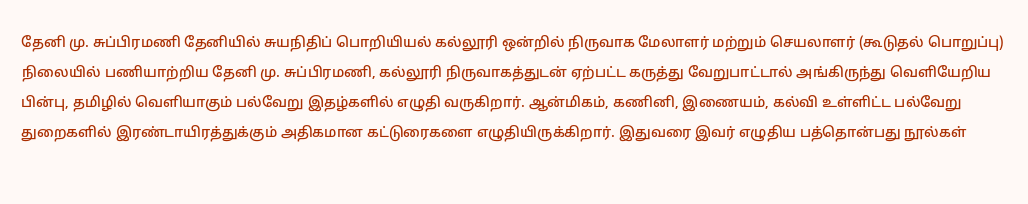தேனி மு. சுப்பிரமணி தேனியில் சுயநிதிப் பொறியியல் கல்லூரி ஒன்றில் நிருவாக மேலாளர் மற்றும் செயலாளர் (கூடுதல் பொறுப்பு) நிலையில் பணியாற்றிய தேனி மு. சுப்பிரமணி, கல்லூரி நிருவாகத்துடன் ஏற்பட்ட கருத்து வேறுபாட்டால் அங்கிருந்து வெளியேறிய பின்பு, தமிழில் வெளியாகும் பல்வேறு இதழ்களில் எழுதி வருகிறார். ஆன்மிகம், கணினி, இணையம், கல்வி உள்ளிட்ட பல்வேறு துறைகளில் இரண்டாயிரத்துக்கும் அதிகமான கட்டுரைகளை எழுதியிருக்கிறார். இதுவரை இவர் எழுதிய பத்தொன்பது நூல்கள்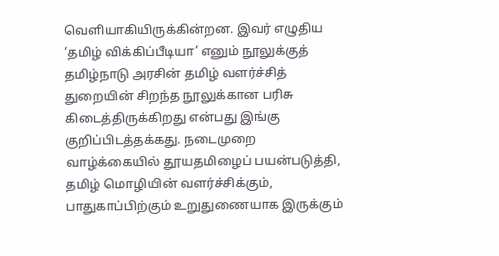வெளியாகியிருக்கின்றன. இவர் எழுதிய ‘தமிழ் விக்கிப்பீடியா’ எனும் நூலுக்குத் தமிழ்நாடு அரசின் தமிழ் வளர்ச்சித் துறையின் சிறந்த நூலுக்கான பரிசு கிடைத்திருக்கிறது என்பது இங்கு குறிப்பிடத்தக்கது. நடைமுறை வாழ்க்கையில் தூயதமிழைப் பயன்படுத்தி, தமிழ் மொழியின் வளர்ச்சிக்கும், பாதுகாப்பிற்கும் உறுதுணையாக இருக்கும்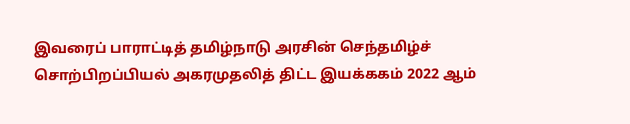இவரைப் பாராட்டித் தமிழ்நாடு அரசின் செந்தமிழ்ச் சொற்பிறப்பியல் அகரமுதலித் திட்ட இயக்ககம் 2022 ஆம்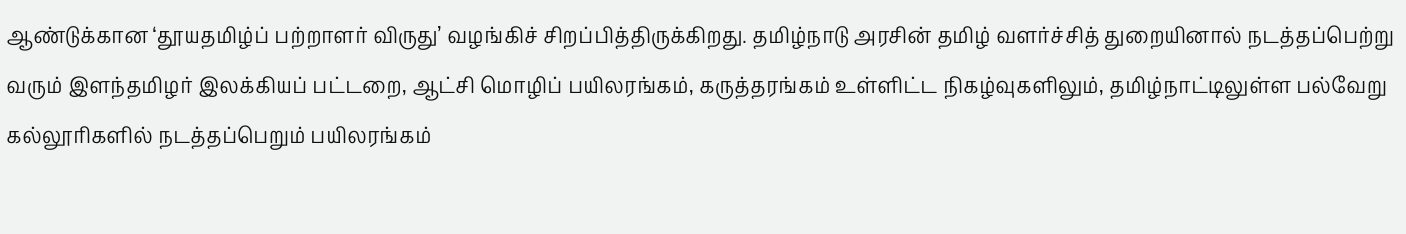ஆண்டுக்கான ‘தூயதமிழ்ப் பற்றாளர் விருது’ வழங்கிச் சிறப்பித்திருக்கிறது. தமிழ்நாடு அரசின் தமிழ் வளர்ச்சித் துறையினால் நடத்தப்பெற்று வரும் இளந்தமிழர் இலக்கியப் பட்டறை, ஆட்சி மொழிப் பயிலரங்கம், கருத்தரங்கம் உள்ளிட்ட நிகழ்வுகளிலும், தமிழ்நாட்டிலுள்ள பல்வேறு கல்லூரிகளில் நடத்தப்பெறும் பயிலரங்கம்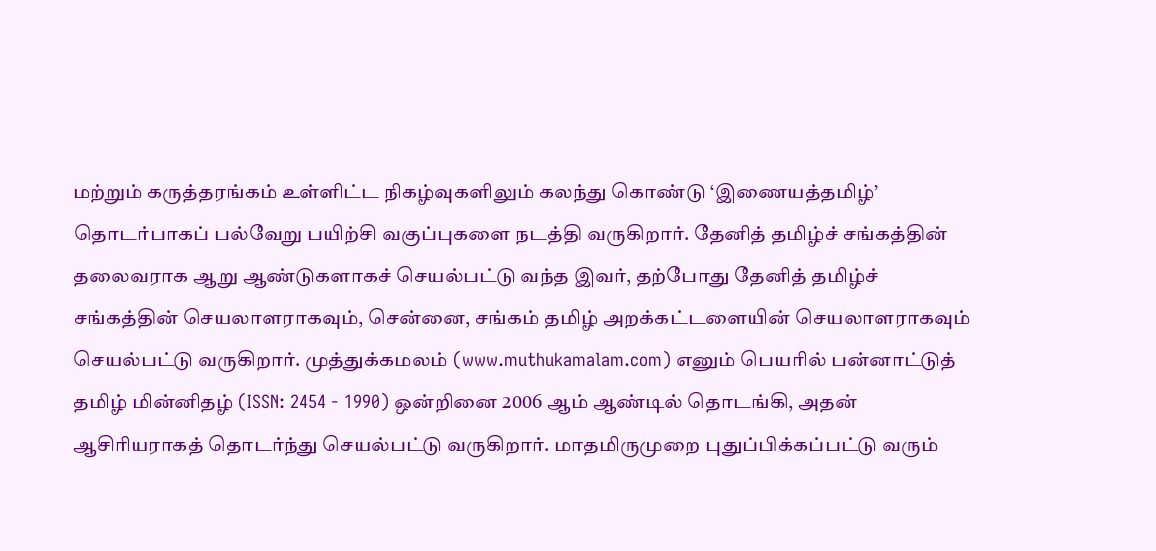மற்றும் கருத்தரங்கம் உள்ளிட்ட நிகழ்வுகளிலும் கலந்து கொண்டு ‘இணையத்தமிழ்’ தொடர்பாகப் பல்வேறு பயிற்சி வகுப்புகளை நடத்தி வருகிறார். தேனித் தமிழ்ச் சங்கத்தின் தலைவராக ஆறு ஆண்டுகளாகச் செயல்பட்டு வந்த இவர், தற்போது தேனித் தமிழ்ச் சங்கத்தின் செயலாளராகவும், சென்னை, சங்கம் தமிழ் அறக்கட்டளையின் செயலாளராகவும் செயல்பட்டு வருகிறார். முத்துக்கமலம் (www.muthukamalam.com) எனும் பெயரில் பன்னாட்டுத் தமிழ் மின்னிதழ் (ISSN: 2454 - 1990) ஒன்றினை 2006 ஆம் ஆண்டில் தொடங்கி, அதன் ஆசிரியராகத் தொடர்ந்து செயல்பட்டு வருகிறார். மாதமிருமுறை புதுப்பிக்கப்பட்டு வரும்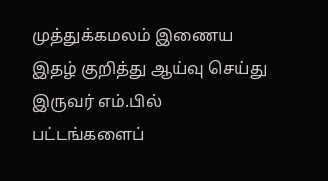முத்துக்கமலம் இணைய இதழ் குறித்து ஆய்வு செய்து இருவர் எம்.பில் பட்டங்களைப்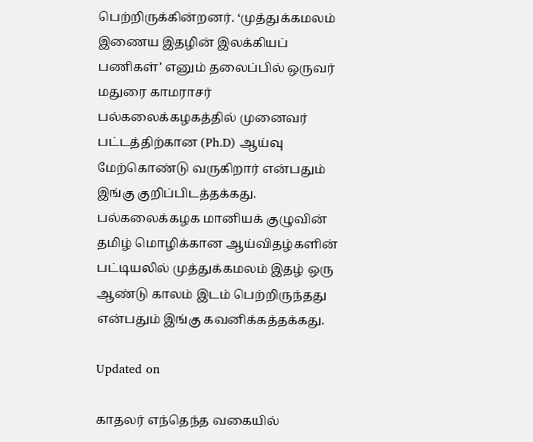பெற்றிருக்கின்றனர். ‘முத்துக்கமலம் இணைய இதழின் இலக்கியப் பணிகள்’ எனும் தலைப்பில் ஒருவர் மதுரை காமராசர் பல்கலைக்கழகத்தில் முனைவர் பட்டத்திற்கான (Ph.D) ஆய்வு மேற்கொண்டு வருகிறார் என்பதும் இங்கு குறிப்பிடத்தக்கது. பல்கலைக்கழக மானியக் குழுவின் தமிழ் மொழிக்கான ஆய்விதழ்களின் பட்டியலில் முத்துக்கமலம் இதழ் ஒரு ஆண்டு காலம் இடம் பெற்றிருந்தது என்பதும் இங்கு கவனிக்கத்தக்கது.

Updated on

காதலர் எந்தெந்த வகையில்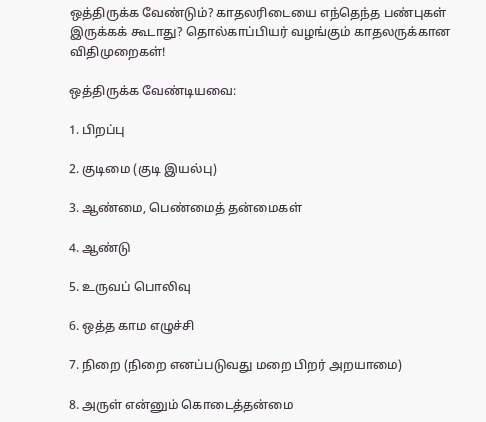ஒத்திருக்க வேண்டும்? காதலரிடையை எந்தெந்த பண்புகள் இருக்கக் கூடாது? தொல்காப்பியர் வழங்கும் காதலருக்கான விதிமுறைகள்!

ஒத்திருக்க வேண்டியவை:

1. பிறப்பு

2. குடிமை (குடி இயல்பு)

3. ஆண்மை, பெண்மைத் தன்மைகள்

4. ஆண்டு

5. உருவப் பொலிவு

6. ஒத்த காம எழுச்சி

7. நிறை (நிறை எனப்படுவது மறை பிறர் அறயாமை)

8. அருள் என்னும் கொடைத்தன்மை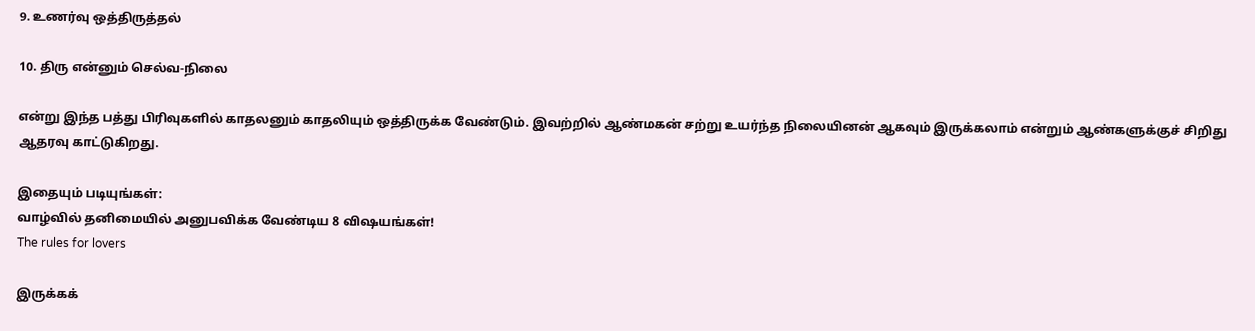9. உணர்வு ஒத்திருத்தல்

10. திரு என்னும் செல்வ-நிலை

என்று இந்த பத்து பிரிவுகளில் காதலனும் காதலியும் ஒத்திருக்க வேண்டும். இவற்றில் ஆண்மகன் சற்று உயர்ந்த நிலையினன் ஆகவும் இருக்கலாம் என்றும் ஆண்களுக்குச் சிறிது ஆதரவு காட்டுகிறது.

இதையும் படியுங்கள்:
வாழ்வில் தனிமையில் அனுபவிக்க வேண்டிய 8 விஷயங்கள்!
The rules for lovers

இருக்கக்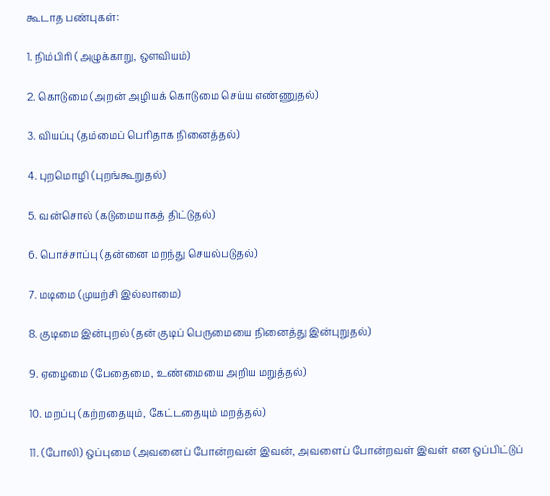கூடாத பண்புகள்:

1. நிம்பிரி (அழுக்காறு, ஔவியம்)

2. கொடுமை (அறன் அழியக் கொடுமை செய்ய எண்ணுதல்)

3. வியப்பு (தம்மைப் பெரிதாக நினைத்தல்)

4. புறமொழி (புறங்கூறுதல்)

5. வன்சொல் (கடுமையாகத் திட்டுதல்)

6. பொச்சாப்பு (தன்னை மறந்து செயல்படுதல்)

7. மடிமை (முயற்சி இல்லாமை)

8. குடிமை இன்புறல் (தன் குடிப் பெருமையை நினைத்து இன்புறுதல்)

9. ஏழைமை (பேதைமை, உண்மையை அறிய மறுத்தல்)

10. மறப்பு (கற்றதையும், கேட்டதையும் மறத்தல்)

11. (போலி) ஒப்புமை (அவனைப் போன்றவன் இவன், அவளைப் போன்றவள் இவள் என ஒப்பிட்டுப்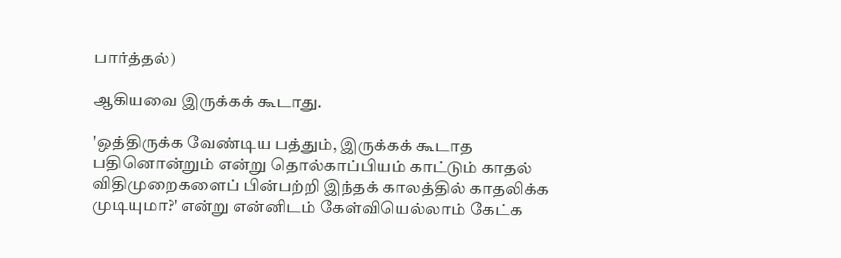பார்த்தல்)

ஆகியவை இருக்கக் கூடாது.

'ஒத்திருக்க வேண்டிய பத்தும், இருக்கக் கூடாத பதினொன்றும் என்று தொல்காப்பியம் காட்டும் காதல் விதிமுறைகளைப் பின்பற்றி இந்தக் காலத்தில் காதலிக்க முடியுமா?' என்று என்னிடம் கேள்வியெல்லாம் கேட்க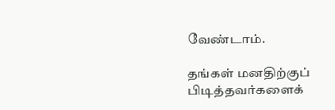வேண்டாம்.

தங்கள் மனதிற்குப் பிடித்தவர்களைக்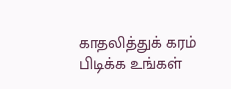காதலித்துக் கரம் பிடிக்க உங்கள்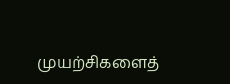முயற்சிகளைத்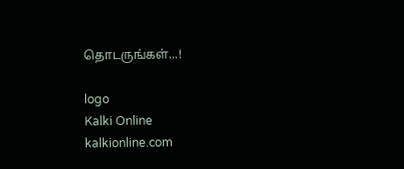தொடருங்கள்...!

logo
Kalki Online
kalkionline.com